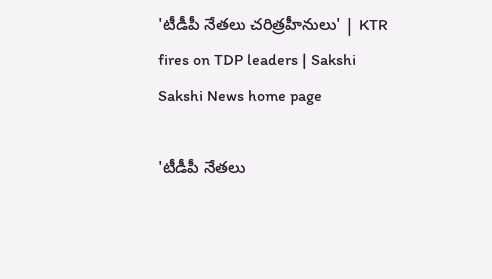'టీడీపీ నేతలు చరిత్రహీనులు' | KTR fires on TDP leaders | Sakshi
Sakshi News home page

'టీడీపీ నేతలు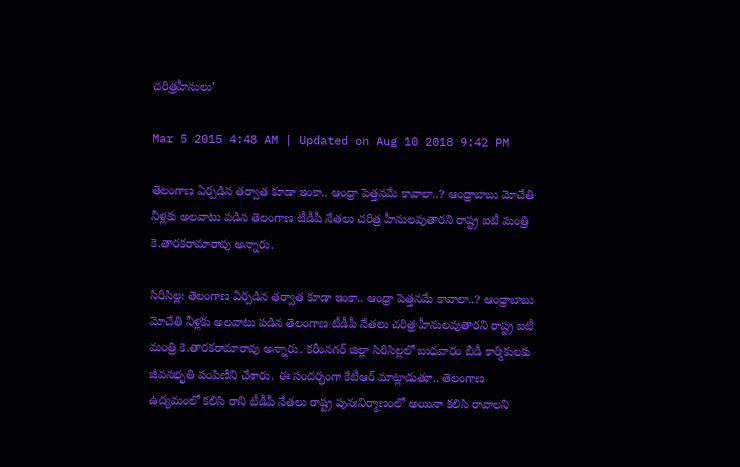చరిత్రహీనులు'

Mar 5 2015 4:48 AM | Updated on Aug 10 2018 9:42 PM

తెలంగాణ ఏర్పడిన తర్వాత కూడా ఇంకా.. ఆంధ్రా పెత్తనమే కావాలా..? ఆంధ్రాబాబు మోచేతి నీళ్లకు అలవాటు పడిన తెలంగాణ టీడీపీ నేతలు చరిత్ర హీనులవుతారని రాష్ట్ర ఐటీ మంత్రి కె.తారకరామారావు అన్నారు.

సిరిసిల్ల: తెలంగాణ ఏర్పడిన తర్వాత కూడా ఇంకా.. ఆంధ్రా పెత్తనమే కావాలా..? ఆంధ్రాబాబు మోచేతి నీళ్లకు అలవాటు పడిన తెలంగాణ టీడీపీ నేతలు చరిత్ర హీనులవుతారని రాష్ట్ర ఐటీ మంత్రి కె.తారకరామారావు అన్నారు. కరీంనగర్ జిల్లా సిరిసిల్లలో బుధవారం బీడీ కార్మికులకు జీవనభృతి పంపిణీని చేశారు. ఈ సందర్భంగా కేటీఆర్ మాట్లాడుతూ.. తెలంగాణ ఉద్యమంలో కలిసి రాని టీడీపీ నేతలు రాష్ట్ర పునఃనిర్మాణంలో అయినా కలిసి రావాలని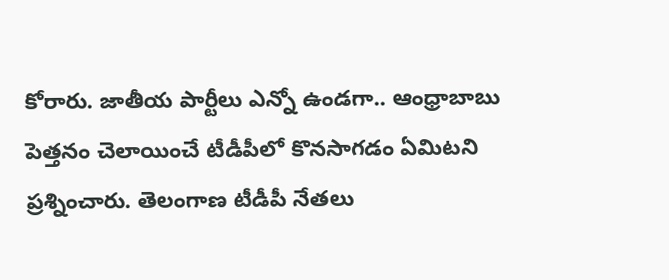కోరారు. జాతీయ పార్టీలు ఎన్నో ఉండగా.. ఆంధ్రాబాబు పెత్తనం చెలాయించే టీడీపీలో కొనసాగడం ఏమిటని ప్రశ్నించారు. తెలంగాణ టీడీపీ నేతలు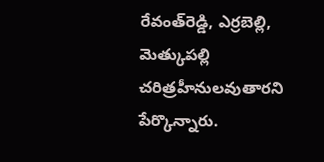రేవంత్‌రెడ్డి, ఎర్రబెల్లి, మెత్కుపల్లి చరిత్రహీనులవుతారని పేర్కొన్నారు.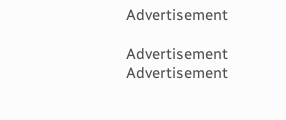Advertisement

Advertisement
Advertisement